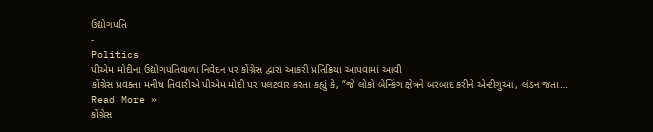ઉદ્યોગપતિ
-
Politics
પીએમ મોદીના ઉદ્યોગપતિવાળા નિવેદન પર કોંગ્રેસ દ્વારા આકરી પ્રતિક્રિયા આપવામાં આવી
કોંગ્રેસ પ્રવક્તા મનીષ તિવારીએ પીએમ મોદી પર પલટવાર કરતા કહ્યું કે, “જે લોકો બેન્કિંગ ક્ષેત્રને બરબાદ કરીને એન્ટીગુઆ, લંડન જતા…
Read More »
કોંગ્રેસ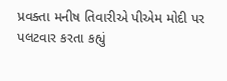પ્રવક્તા મનીષ તિવારીએ પીએમ મોદી પર પલટવાર કરતા કહ્યું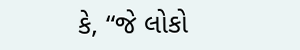કે, “જે લોકો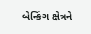બેન્કિંગ ક્ષેત્રને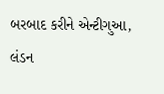બરબાદ કરીને એન્ટીગુઆ, લંડન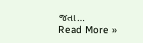જતા…
Read More »